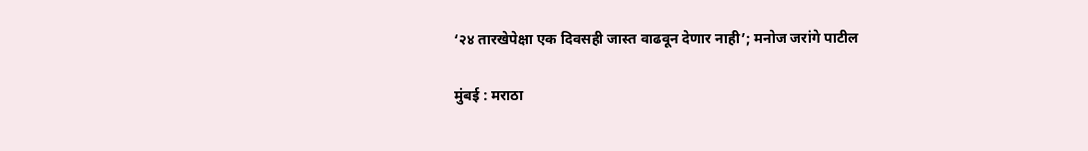‘२४ तारखेपेक्षा एक दिवसही जास्त वाढवून देणार नाही’; मनोज जरांगे पाटील

मुंबई : मराठा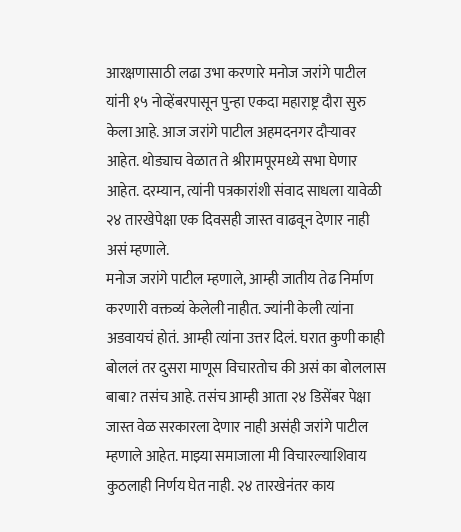आरक्षणासाठी लढा उभा करणारे मनोज जरांगे पाटील यांनी १५ नोव्हेंबरपासून पुन्हा एकदा महाराष्ट्र दौरा सुरु केला आहे. आज जरांगे पाटील अहमदनगर दौऱ्यावर आहेत. थोड्याच वेळात ते श्रीरामपूरमध्ये सभा घेणार आहेत. दरम्यान, त्यांनी पत्रकारांशी संवाद साधला यावेळी २४ तारखेपेक्षा एक दिवसही जास्त वाढवून देणार नाही असं म्हणाले.
मनोज जरांगे पाटील म्हणाले, आम्ही जातीय तेढ निर्माण करणारी वक्तव्यं केलेली नाहीत. ज्यांनी केली त्यांना अडवायचं होतं. आम्ही त्यांना उत्तर दिलं. घरात कुणी काही बोललं तर दुसरा माणूस विचारतोच की असं का बोललास बाबा? तसंच आहे. तसंच आम्ही आता २४ डिसेंबर पेक्षा जास्त वेळ सरकारला देणार नाही असंही जरांगे पाटील म्हणाले आहेत. माझ्या समाजाला मी विचारल्याशिवाय कुठलाही निर्णय घेत नाही. २४ तारखेनंतर काय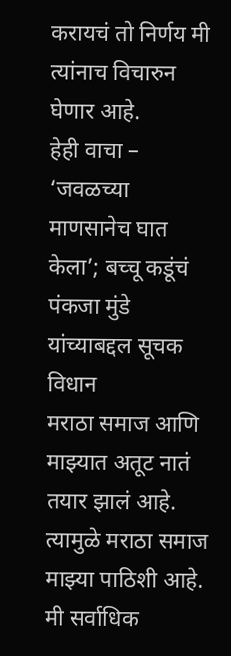करायचं तो निर्णय मी त्यांनाच विचारुन घेणार आहे.
हेही वाचा – ‘जवळच्या माणसानेच घात केला’; बच्चू कडूंचं पंकजा मुंडे यांच्याबद्दल सूचक विधान
मराठा समाज आणि माझ्यात अतूट नातं तयार झालं आहे. त्यामुळे मराठा समाज माझ्या पाठिशी आहे. मी सर्वाधिक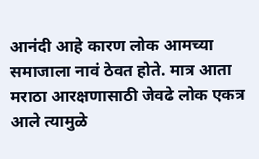आनंदी आहे कारण लोक आमच्या समाजाला नावं ठेवत होते. मात्र आता मराठा आरक्षणासाठी जेवढे लोक एकत्र आले त्यामुळे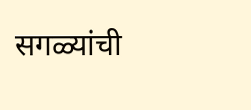सगळ्यांची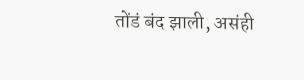तोंडं बंद झाली, असंही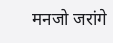मनजो जरांगे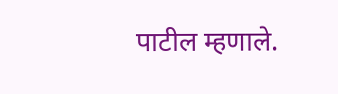पाटील म्हणाले.